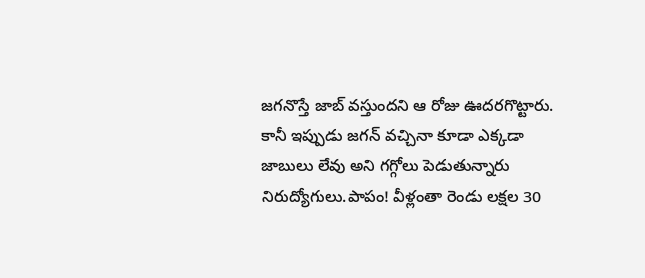జగనొస్తే జాబ్ వస్తుందని ఆ రోజు ఊదరగొట్టారు. కానీ ఇప్పుడు జగన్ వచ్చినా కూడా ఎక్కడా జాబులు లేవు అని గగ్గోలు పెడుతున్నారు నిరుద్యోగులు.పాపం! వీళ్లంతా రెండు లక్షల 30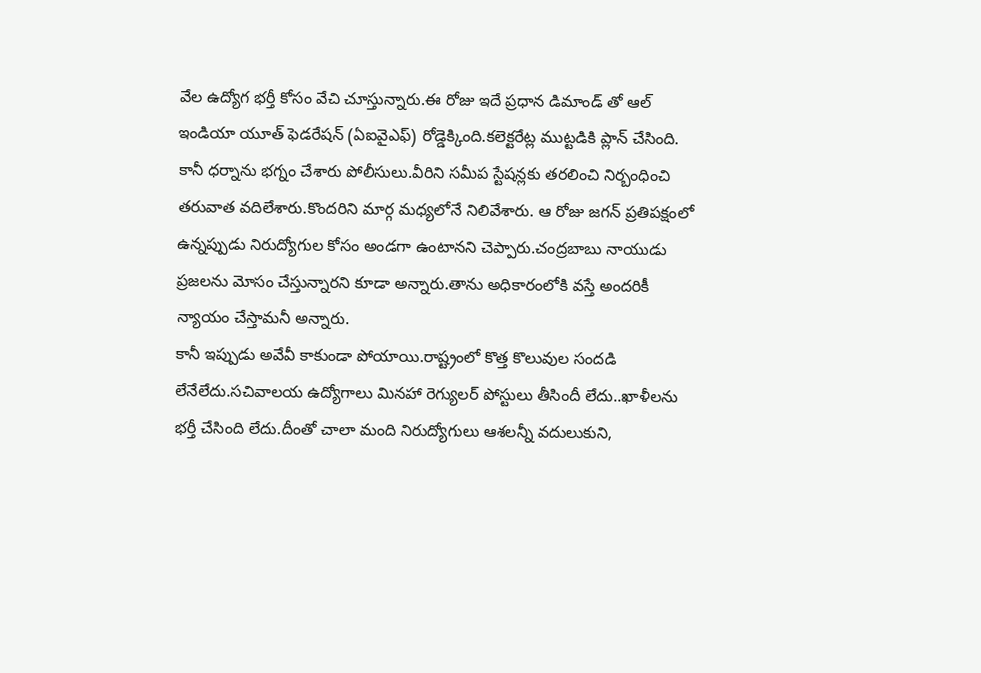వేల ఉద్యోగ భర్తీ కోసం వేచి చూస్తున్నారు.ఈ రోజు ఇదే ప్రధాన డిమాండ్ తో ఆల్ ఇండియా యూత్ ఫెడరేషన్ (ఏఐవైఎఫ్) రోడ్డెక్కింది.కలెక్టరేట్ల ముట్టడికి ప్లాన్ చేసింది. కానీ ధర్నాను భగ్నం చేశారు పోలీసులు.వీరిని సమీప స్టేషన్లకు తరలించి నిర్బంధించి తరువాత వదిలేశారు.కొందరిని మార్గ మధ్యలోనే నిలివేశారు. ఆ రోజు జగన్ ప్రతిపక్షంలో ఉన్నప్పుడు నిరుద్యోగుల కోసం అండగా ఉంటానని చెప్పారు.చంద్రబాబు నాయుడు ప్రజలను మోసం చేస్తున్నారని కూడా అన్నారు.తాను అధికారంలోకి వస్తే అందరికీ న్యాయం చేస్తామనీ అన్నారు.
కానీ ఇప్పుడు అవేవీ కాకుండా పోయాయి.రాష్ట్రంలో కొత్త కొలువుల సందడి లేనేలేదు.సచివాలయ ఉద్యోగాలు మినహా రెగ్యులర్ పోస్టులు తీసిందీ లేదు..ఖాళీలను భర్తీ చేసింది లేదు.దీంతో చాలా మంది నిరుద్యోగులు ఆశలన్నీ వదులుకుని,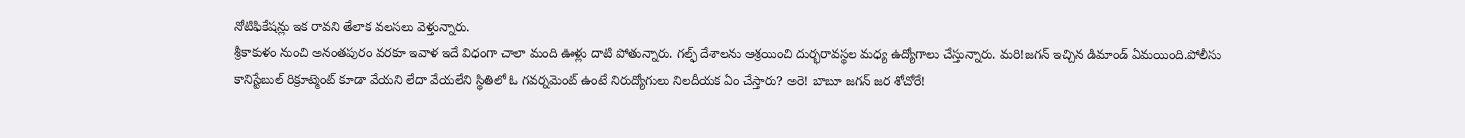నోటిఫికేషన్లు ఇక రావని తేలాక వలసలు వెళ్తున్నారు.
శ్రీకాకుళం నుంచి అనంతపురం వరకూ ఇవాళ ఇదే విధంగా చాలా మంది ఊళ్లు దాటి పోతున్నారు. గల్ఫ్ దేశాలను ఆశ్రయించి దుర్భరావస్థల మధ్య ఉద్యోగాలు చేస్తున్నారు. మరి!జగన్ ఇచ్చిన డిమాండ్ ఏమయింది.పోలీసు కానిస్టేబుల్ రిక్రూట్మెంట్ కూడా వేయని లేదా వేయలేని స్థితిలో ఓ గవర్నమెంట్ ఉంటే నిరుద్యోగులు నిలదీయక ఏం చేస్తారు? అరె! బాబూ జగన్ జర శోచోరే!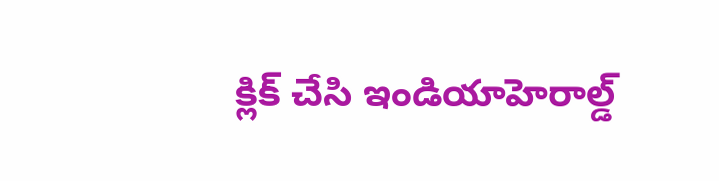క్లిక్ చేసి ఇండియాహెరాల్డ్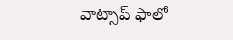వాట్సాప్ ఫాలో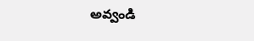అవ్వండి